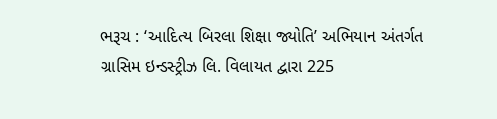ભરૂચ : ‘આદિત્ય બિરલા શિક્ષા જ્યોતિ’ અભિયાન અંતર્ગત ગ્રાસિમ ઇન્ડસ્ટ્રીઝ લિ. વિલાયત દ્વારા 225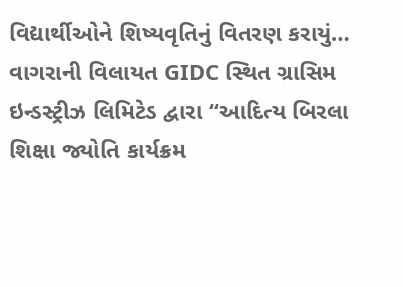વિદ્યાર્થીઓને શિષ્યવૃતિનું વિતરણ કરાયું…
વાગરાની વિલાયત GIDC સ્થિત ગ્રાસિમ ઇન્ડસ્ટ્રીઝ લિમિટેડ દ્વારા “આદિત્ય બિરલા શિક્ષા જ્યોતિ કાર્યક્રમ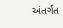અંતર્ગત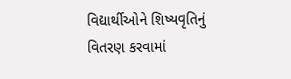વિદ્યાર્થીઓને શિષ્યવૃતિનું વિતરણ કરવામાં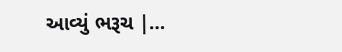આવ્યું ભરૂચ |…